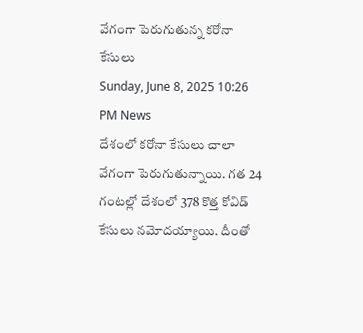వేగంగా పెరుగుతున్న కరోనా కేసులు
Sunday, June 8, 2025 10:26 PM News
దేశంలో కరోనా కేసులు చాలా వేగంగా పెరుగుతున్నాయి. గత 24 గంటల్లో దేశంలో 378 కొత్త కోవిడ్ కేసులు నమోదయ్యాయి. దీంతో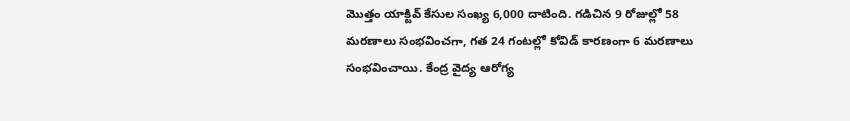మొత్తం యాక్టివ్ కేసుల సంఖ్య 6,000 దాటింది. గడిచిన 9 రోజుల్లో 58 మరణాలు సంభవించగా, గత 24 గంటల్లో కోవిడ్ కారణంగా 6 మరణాలు సంభవించాయి. కేంద్ర వైద్య ఆరోగ్య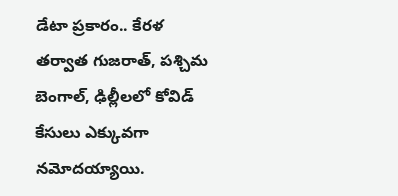డేటా ప్రకారం.. కేరళ తర్వాత గుజరాత్, పశ్చిమ బెంగాల్, ఢిల్లీలలో కోవిడ్ కేసులు ఎక్కువగా నమోదయ్యాయి.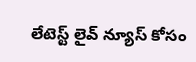లేటెస్ట్ లైవ్ న్యూస్ కోసం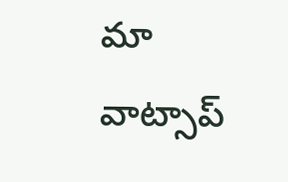మా వాట్సాప్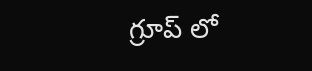గ్రూప్ లో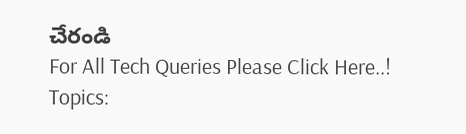చేరండి
For All Tech Queries Please Click Here..!
Topics: